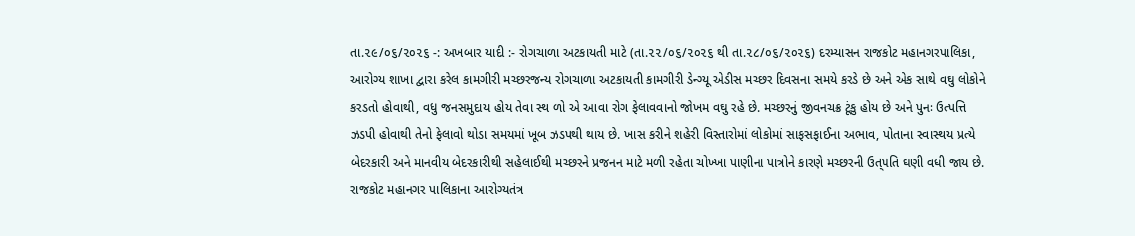તા.૨૯/૦૬/૨૦૨૬ -: અખબાર યાદી :- રોગચાળા અટકાયતી માટે (તા.૨૨/૦૬/૨૦૨૬ થી તા.૨૮/૦૬/૨૦૨૬) દરમ્યાસન રાજકોટ મહાનગરપાલિકા, આરોગ્ય શાખા દ્વારા કરેલ કામગીરી મચ્છરજન્ય રોગચાળા અટકાયતી કામગીરી ડેન્ગ્યૂ એડીસ મચ્છર દિવસના સમયે કરડે છે અને એક સાથે વઘુ લોકોને કરડતો હોવાથી, વધુ જનસમુદાય હોય તેવા સ્થ ળો એ આવા રોગ ફેલાવવાનો જોખમ વઘુ રહે છે. મચ્છરનું જીવનચક્ર ટૂંકુ હોય છે અને પુનઃ ઉત્પત્તિ ઝડપી હોવાથી તેનો ફેલાવો થોડા સમયમાં ખૂબ ઝડપથી થાય છે. ખાસ કરીને શહેરી વિસ્તારોમાં લોકોમાં સાફસફાઈના અભાવ, પોતાના સ્વાસ્થય પ્રત્યે બેદરકારી અને માનવીય બેદરકારીથી સહેલાઈથી મચ્છરને પ્રજનન માટે મળી રહેતા ચોખ્ખા પાણીના પાત્રોને કારણે મચ્છરની ઉત્૫તિ ઘણી વધી જાય છે. રાજકોટ મહાનગર પાલિકાના આરોગ્યતંત્ર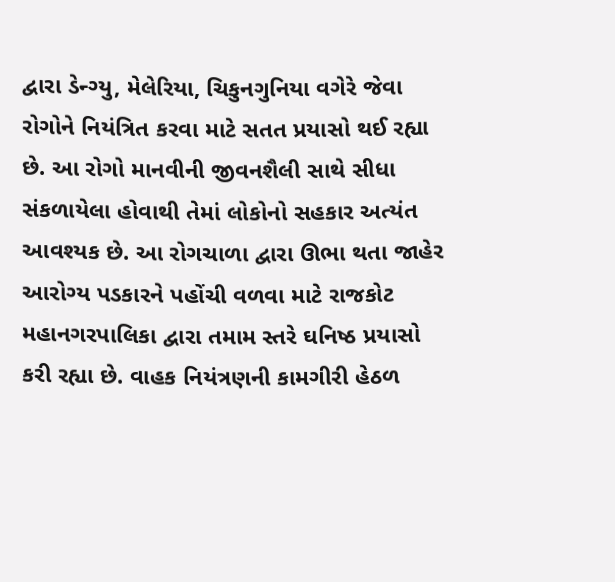દ્વારા ડેન્ગ્યુ, મેલેરિયા, ચિકુનગુનિયા વગેરે જેવા રોગોને નિયંત્રિત કરવા માટે સતત પ્રયાસો થઈ રહ્યા છે. આ રોગો માનવીની જીવનશૈલી સાથે સીધા સંકળાયેલા હોવાથી તેમાં લોકોનો સહકાર અત્યંત આવશ્યક છે. આ રોગચાળા દ્વારા ઊભા થતા જાહેર આરોગ્ય પડકારને પહોંચી વળવા માટે રાજકોટ મહાનગરપાલિકા દ્વારા તમામ સ્તરે ઘનિષ્ઠ પ્રયાસો કરી રહ્યા છે. વાહક નિયંત્રણની કામગીરી હેઠળ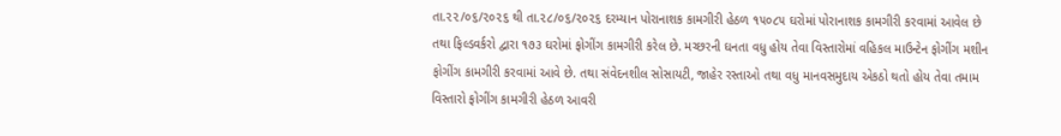તા.૨૨/૦૬/૨૦૨૬ થી તા.૨૮/૦૬/૨૦૨૬ દરમ્યાન પોરાનાશક કામગીરી હેઠળ ૧૫૦૮૫ ઘરોમાં પોરાનાશક કામગીરી કરવામાં આવેલ છે તથા ફિલ્ડવર્કરો દ્વારા ૧૭૩ ઘરોમાં ફોગીંગ કામગીરી કરેલ છે. મચ્છરની ઘનતા વધુ હોય તેવા વિસ્તારોમાં વહિકલ માઉન્ટેન ફોગીંગ મશીન ફોગીંગ કામગીરી કરવામાં આવે છે. તથા સંવેદનશીલ સોસાયટી, જાહેર રસ્તાઓ તથા વધુ માનવસમુદાય એકઠો થતો હોય તેવા તમામ વિસ્તારો ફોગીંગ કામગીરી હેઠળ આવરી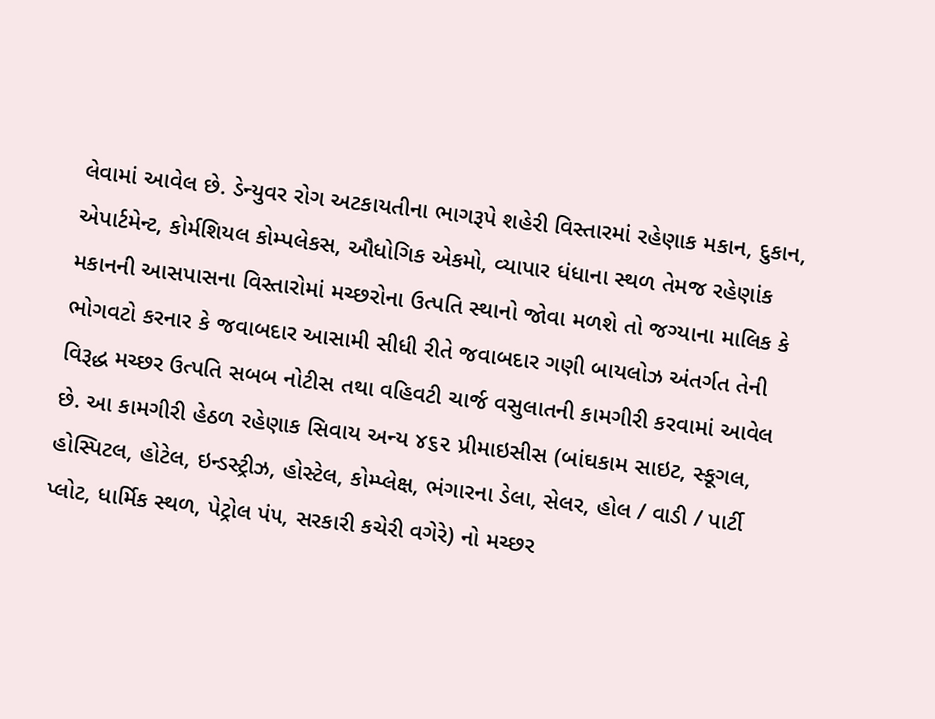લેવામાં આવેલ છે. ડેન્યુવર રોગ અટકાયતીના ભાગરૂપે શહેરી વિસ્તારમાં રહેણાક મકાન, દુકાન, એપાર્ટમેન્ટ, કોર્મશિયલ કોમ્પલેકસ, ઔધોગિક એકમો, વ્યાપાર ધંધાના સ્થળ તેમજ રહેણાંક મકાનની આસપાસના વિસ્તારોમાં મચ્છરોના ઉત્પતિ સ્થાનો જોવા મળશે તો જગ્યાના માલિક કે ભોગવટો કરનાર કે જવાબદાર આસામી સીધી રીતે જવાબદાર ગણી બાયલોઝ અંતર્ગત તેની વિરૂદ્ધ મચ્છર ઉત્પતિ સબબ નોટીસ તથા વહિવટી ચાર્જ વસુલાતની કામગીરી કરવામાં આવેલ છે. આ કામગીરી હેઠળ રહેણાક સિવાય અન્ય ૪૬૨ પ્રીમાઇસીસ (બાંઘકામ સાઇટ, સ્કૂગલ, હોસ્પિટલ, હોટેલ, ઇન્ડસ્ટ્રીઝ, હોસ્ટેલ, કોમ્પ્લેક્ષ, ભંગારના ડેલા, સેલર, હોલ / વાડી / પાર્ટી પ્લોટ, ધાર્મિક સ્થળ, પેટ્રોલ પં૫, સરકારી કચેરી વગેરે) નો મચ્છર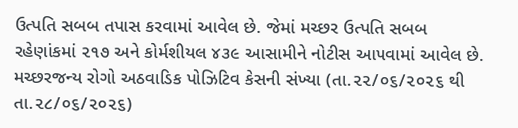ઉત્પતિ સબબ તપાસ કરવામાં આવેલ છે. જેમાં મચ્છર ઉત્પતિ સબબ રહેણાંકમાં ૨૧૭ અને કોર્મશીયલ ૪૩૯ આસામીને નોટીસ આ૫વામાં આવેલ છે. મચ્છરજન્ય રોગો અઠવાડિક પોઝિટિવ કેસની સંખ્યા (તા.૨૨/૦૬/૨૦૨૬ થી તા.૨૮/૦૬/૨૦૨૬)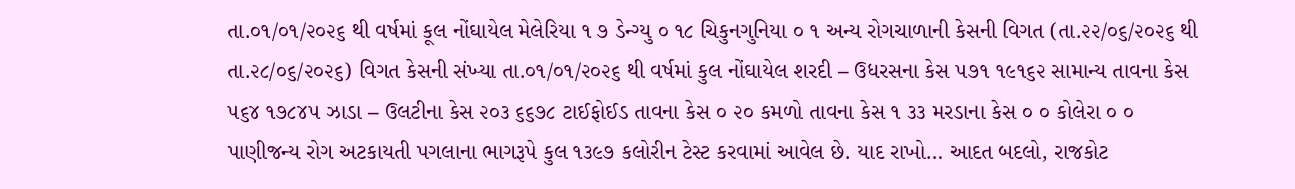તા.૦૧/૦૧/૨૦૨૬ થી વર્ષમાં કૂલ નોંઘાયેલ મેલેરિયા ૧ ૭ ડેન્ગ્યુ ૦ ૧૮ ચિકુનગુનિયા ૦ ૧ અન્ય રોગચાળાની કેસની વિગત (તા.૨૨/૦૬/૨૦૨૬ થી તા.૨૮/૦૬/૨૦૨૬) વિગત કેસની સંખ્યા તા.૦૧/૦૧/૨૦૨૬ થી વર્ષમાં કુલ નોંઘાયેલ શરદી – ઉધરસના કેસ ૫૭૧ ૧૯૧૬૨ સામાન્ય તાવના કેસ ૫૬૪ ૧૭૮૪૫ ઝાડા – ઉલટીના કેસ ૨૦૩ ૬૬૭૮ ટાઈફોઈડ તાવના કેસ ૦ ૨૦ કમળો તાવના કેસ ૧ ૩૩ મરડાના કેસ ૦ ૦ કોલેરા ૦ ૦ પાણીજન્ય રોગ અટકાયતી પગલાના ભાગરૂપે કુલ ૧૩૯૭ કલોરીન ટેસ્ટ કરવામાં આવેલ છે. યાદ રાખો… આદત બદલો, રાજકોટ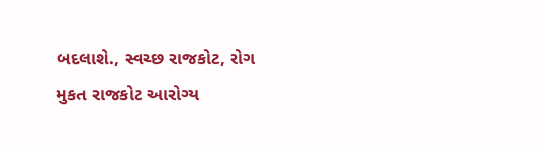બદલાશે., સ્વચ્છ રાજકોટ, રોગ મુકત રાજકોટ આરોગ્ય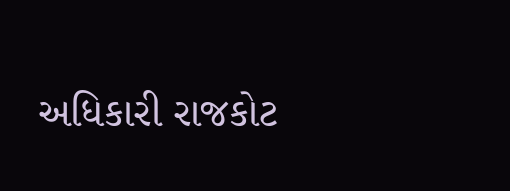અધિકારી રાજકોટ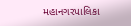મહાનગરપાલિકા